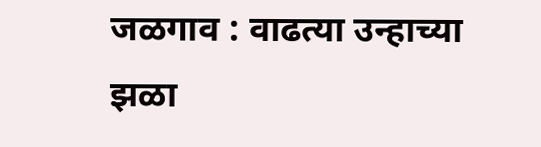जळगाव : वाढत्या उन्हाच्या झळा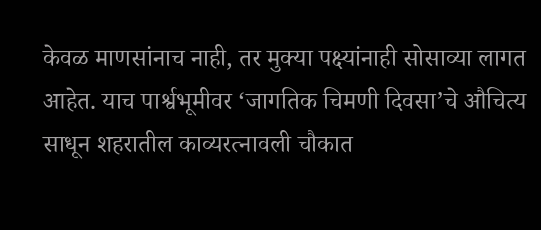केवळ माणसांनाच नाही, तर मुक्या पक्ष्यांनाही सोसाव्या लागत आहेत. याच पार्श्वभूमीवर ‘जागतिक चिमणी दिवसा’चे औचित्य साधून शहरातील काव्यरत्नावली चौकात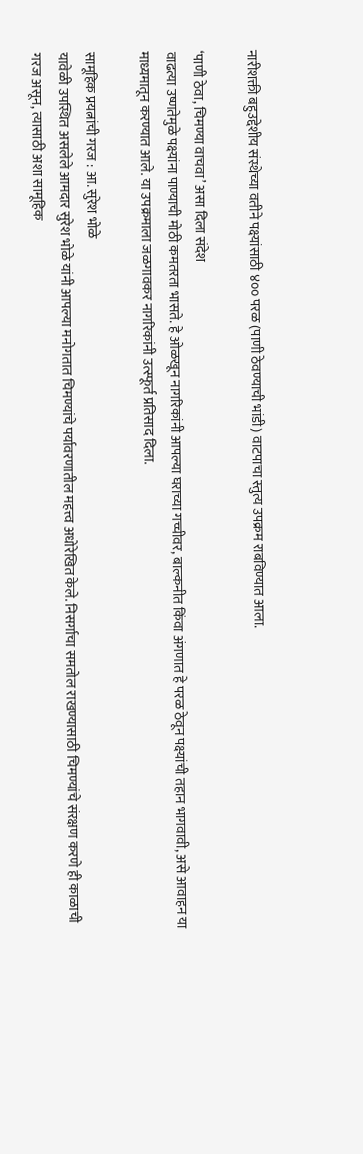नारीशक्ती बहुउद्देशीय संस्थेच्या वतीने पक्ष्यांसाठी ४०० परळ (पाणी ठेवण्याची भांडी) वाटपाचा स्तुत्य उपक्रम राबविण्यात आला.

‘पाणी ठेवा, चिमण्या वाचवा’ असा दिला संदेश
वाढत्या उष्णतेमुळे पक्ष्यांना पाण्याची मोठी कमतरता भासते. हे ओळखून नागरिकांनी आपल्या घराच्या गच्चीवर, बाल्कनीत किंवा अंगणात हे परळ ठेवून पक्ष्यांची तहान भागवावी, असे आवाहन या माध्यमातून करण्यात आले. या उपक्रमाला जळगावकर नागरिकांनी उत्स्फूर्त प्रतिसाद दिला.

सामूहिक प्रयत्नांची गरज : आ. सुरेश भोळे
यावेळी उपस्थित असलेले आमदार सुरेश भोळे यांनी आपल्या मनोगतात चिमण्यांचे पर्यावरणातील महत्त्व अधोरेखित केले. निसर्गाचा समतोल राखण्यासाठी चिमण्यांचे संरक्षण करणे ही काळाची गरज असून, त्यासाठी अशा सामूहिक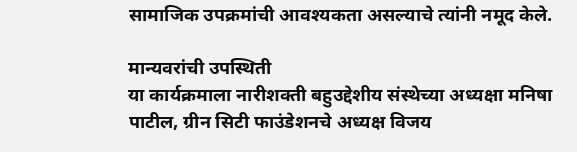सामाजिक उपक्रमांची आवश्यकता असल्याचे त्यांनी नमूद केले.

मान्यवरांची उपस्थिती
या कार्यक्रमाला नारीशक्ती बहुउद्देशीय संस्थेच्या अध्यक्षा मनिषा पाटील, ग्रीन सिटी फाउंडेशनचे अध्यक्ष विजय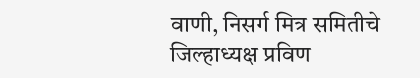वाणी, निसर्ग मित्र समितीचे जिल्हाध्यक्ष प्रविण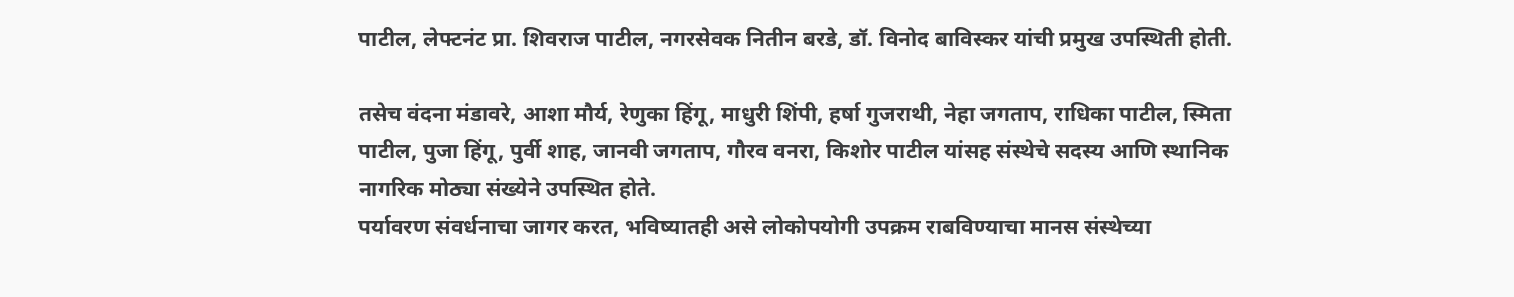पाटील, लेफ्टनंट प्रा. शिवराज पाटील, नगरसेवक नितीन बरडे, डॉ. विनोद बाविस्कर यांची प्रमुख उपस्थिती होती.

तसेच वंदना मंडावरे, आशा मौर्य, रेणुका हिंगू, माधुरी शिंपी, हर्षा गुजराथी, नेहा जगताप, राधिका पाटील, स्मिता पाटील, पुजा हिंगू, पुर्वी शाह, जानवी जगताप, गौरव वनरा, किशोर पाटील यांसह संस्थेचे सदस्य आणि स्थानिक नागरिक मोठ्या संख्येने उपस्थित होते.
पर्यावरण संवर्धनाचा जागर करत, भविष्यातही असे लोकोपयोगी उपक्रम राबविण्याचा मानस संस्थेच्या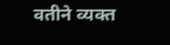वतीने व्यक्त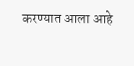करण्यात आला आहे